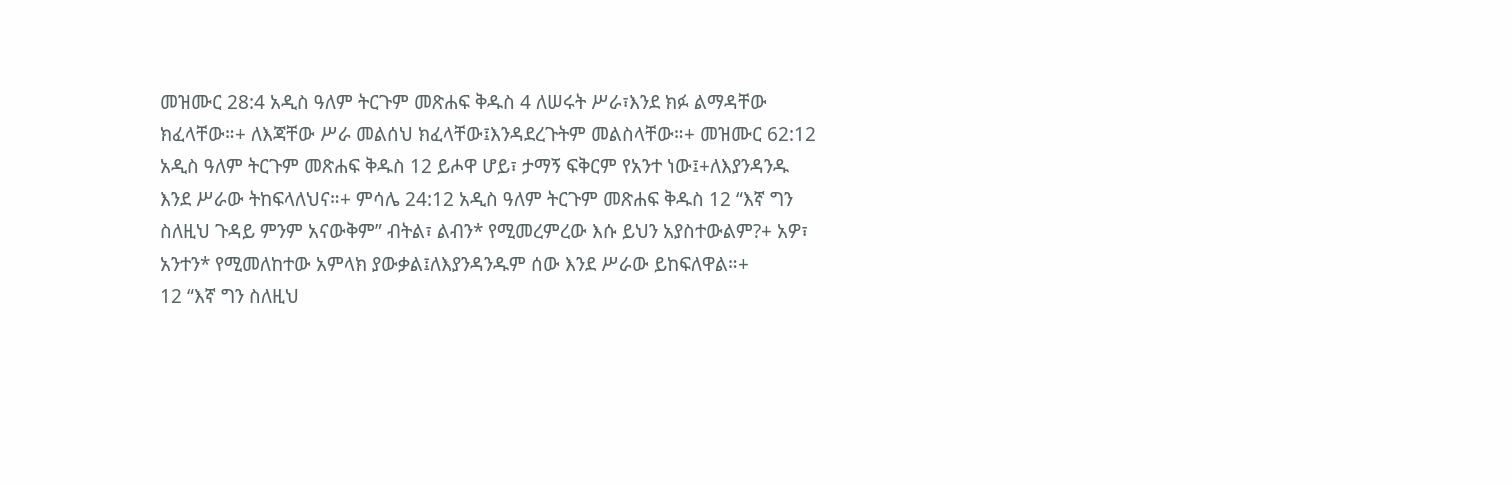መዝሙር 28:4 አዲስ ዓለም ትርጉም መጽሐፍ ቅዱስ 4 ለሠሩት ሥራ፣እንደ ክፉ ልማዳቸው ክፈላቸው።+ ለእጃቸው ሥራ መልሰህ ክፈላቸው፤እንዳደረጉትም መልስላቸው።+ መዝሙር 62:12 አዲስ ዓለም ትርጉም መጽሐፍ ቅዱስ 12 ይሖዋ ሆይ፣ ታማኝ ፍቅርም የአንተ ነው፤+ለእያንዳንዱ እንደ ሥራው ትከፍላለህና።+ ምሳሌ 24:12 አዲስ ዓለም ትርጉም መጽሐፍ ቅዱስ 12 “እኛ ግን ስለዚህ ጉዳይ ምንም አናውቅም” ብትል፣ ልብን* የሚመረምረው እሱ ይህን አያስተውልም?+ አዎ፣ አንተን* የሚመለከተው አምላክ ያውቃል፤ለእያንዳንዱም ሰው እንደ ሥራው ይከፍለዋል።+
12 “እኛ ግን ስለዚህ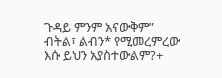ጉዳይ ምንም አናውቅም” ብትል፣ ልብን* የሚመረምረው እሱ ይህን አያስተውልም?+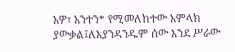አዎ፣ አንተን* የሚመለከተው አምላክ ያውቃል፤ለእያንዳንዱም ሰው እንደ ሥራው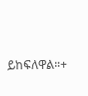ይከፍለዋል።+